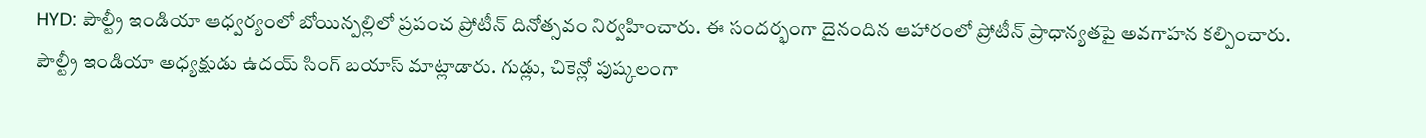HYD: పౌల్ట్రీ ఇండియా ఆధ్వర్యంలో బోయిన్పల్లిలో ప్రపంచ ప్రోటీన్ దినోత్సవం నిర్వహించారు. ఈ సందర్భంగా దైనందిన ఆహారంలో ప్రోటీన్ ప్రాధాన్యతపై అవగాహన కల్పించారు. పౌల్ట్రీ ఇండియా అధ్యక్షుడు ఉదయ్ సింగ్ బయాస్ మాట్లాడారు. గుడ్లు, చికెన్లో పుష్కలంగా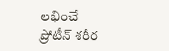లభించే ప్రోటీన్ శరీర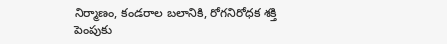నిర్మాణం, కండరాల బలానికి, రోగనిరోధక శక్తి పెంపుకు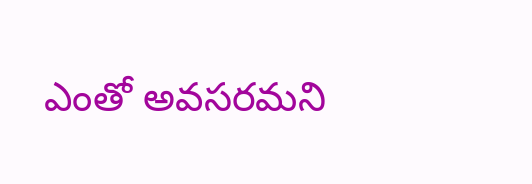ఎంతో అవసరమని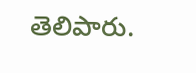తెలిపారు.